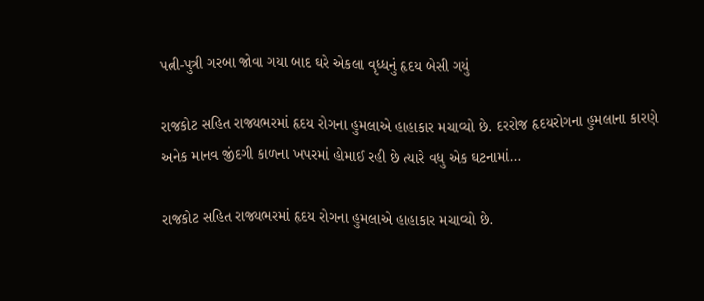પત્ની-પુત્રી ગરબા જોવા ગયા બાદ ઘરે એકલા વૃધ્ધનું હૃદય બેસી ગયું

રાજકોટ સહિત રાજ્યભરમાં હૃદય રોગના હુમલાએ હાહાકાર મચાવ્યો છે. દરરોજ હૃદયરોગના હુમલાના કારણે અનેક માનવ જીંદગી કાળના ખપરમાં હોમાઈ રહી છે ત્યારે વધુ એક ઘટનામાં…

રાજકોટ સહિત રાજ્યભરમાં હૃદય રોગના હુમલાએ હાહાકાર મચાવ્યો છે.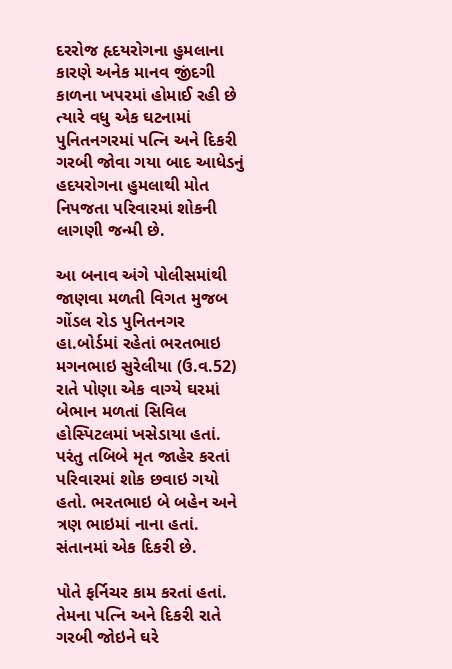દરરોજ હૃદયરોગના હુમલાના કારણે અનેક માનવ જીંદગી કાળના ખપરમાં હોમાઈ રહી છે ત્યારે વધુ એક ઘટનામાં પુનિતનગરમાં પત્નિ અને દિકરી ગરબી જોવા ગયા બાદ આધેડનું હદયરોગના હુમલાથી મોત નિપજતા પરિવારમાં શોકની લાગણી જન્મી છે.

આ બનાવ અંગે પોલીસમાંથી જાણવા મળતી વિગત મુજબ ગોંડલ રોડ પુનિતનગર હા.બોર્ડમાં રહેતાં ભરતભાઇ મગનભાઇ સુરેલીયા (ઉ.વ.52) રાતે પોણા એક વાગ્યે ઘરમાં બેભાન મળતાં સિવિલ હોસ્પિટલમાં ખસેડાયા હતાં. પરંતુ તબિબે મૃત જાહેર કરતાં પરિવારમાં શોક છવાઇ ગયો હતો. ભરતભાઇ બે બહેન અને ત્રણ ભાઇમાં નાના હતાં. સંતાનમાં એક દિકરી છે.

પોતે ફર્નિચર કામ કરતાં હતાં. તેમના પત્નિ અને દિકરી રાતે ગરબી જોઇને ઘરે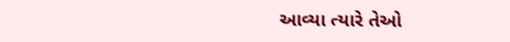આવ્યા ત્યારે તેઓ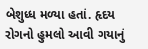બેશુધ્ધ મળ્યા હતાં. હૃદય રોગનો હુમલો આવી ગયાનું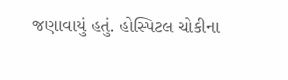જણાવાયું હતું. હોસ્પિટલ ચોકીના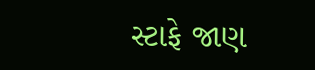સ્ટાફે જાણ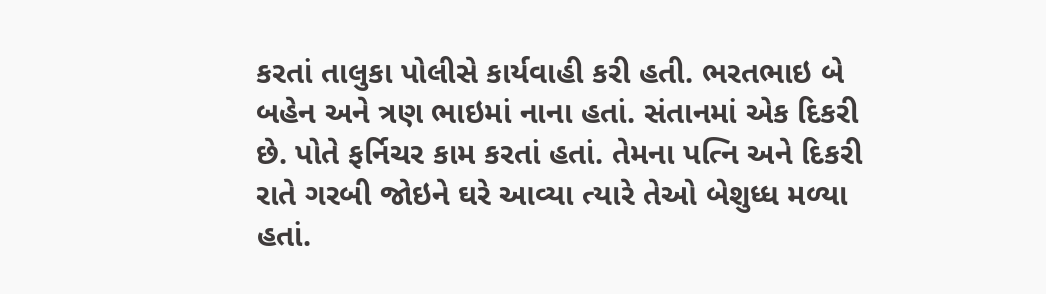કરતાં તાલુકા પોલીસે કાર્યવાહી કરી હતી. ભરતભાઇ બે બહેન અને ત્રણ ભાઇમાં નાના હતાં. સંતાનમાં એક દિકરી છે. પોતે ફર્નિચર કામ કરતાં હતાં. તેમના પત્નિ અને દિકરી રાતે ગરબી જોઇને ઘરે આવ્યા ત્યારે તેઓ બેશુધ્ધ મળ્યા હતાં.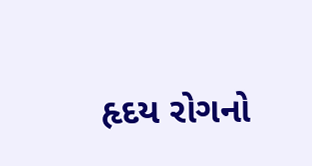હૃદય રોગનો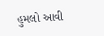હુમલો આવી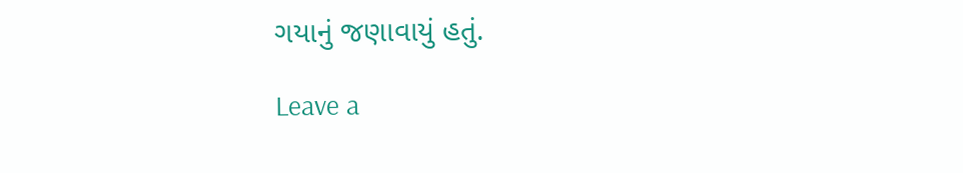ગયાનું જણાવાયું હતું.

Leave a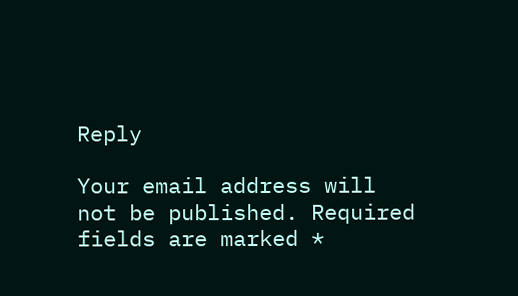Reply

Your email address will not be published. Required fields are marked *